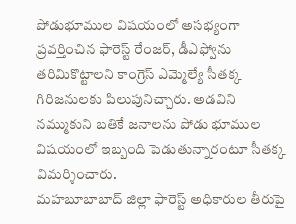పోడుభూముల విషయంలో అసభ్యంగా ప్రవర్తించిన ఫారెస్ట్ రేంజర్, డీఎఫ్వోను తరిమికొట్టాలని కాంగ్రెస్ ఎమ్మెల్యే సీతక్క గిరిజనులకు పిలుపునిచ్చారు. అడవిని నమ్ముకుని బతికే జనాలను పోడు భూముల విషయంలో ఇబ్బంది పెడుతున్నారంటూ సీతక్క విమర్శించారు.
మహబూబాబాద్ జిల్లా ఫారెస్ట్ అధికారుల తీరుపై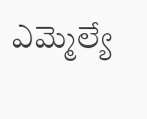ఎమ్మెల్యే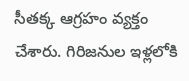సీతక్క ఆగ్రహం వ్యక్తం చేశారు. గిరిజనుల ఇళ్లలోకి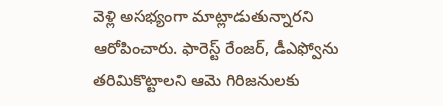వెళ్లి అసభ్యంగా మాట్లాడుతున్నారని ఆరోపించారు. ఫారెస్ట్ రేంజర్, డీఎఫ్వోను తరిమికొట్టాలని ఆమె గిరిజనులకు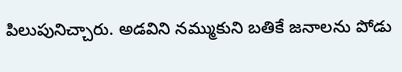పిలుపునిచ్చారు. అడవిని నమ్ముకుని బతికే జనాలను పోడు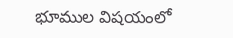భూముల విషయంలో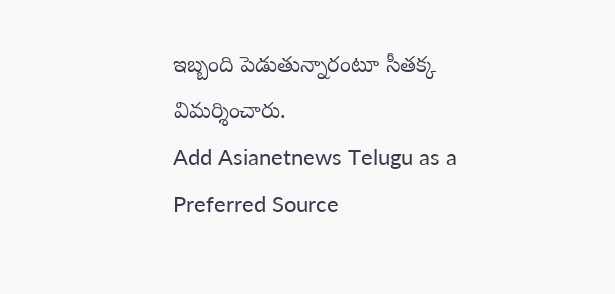ఇబ్బంది పెడుతున్నారంటూ సీతక్క విమర్శించారు.
Add Asianetnews Telugu as a Preferred Source